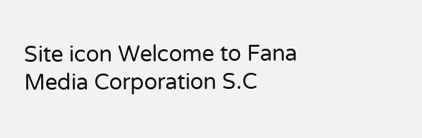Site icon Welcome to Fana Media Corporation S.C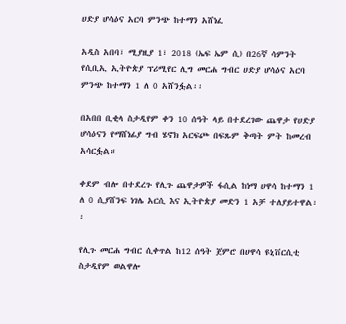ሀድያ ሆሳዕና አርባ ምንጭ ከተማን አሸነፈ

አዲስ አበባ፣ ሚያዚያ 1፣ 2018 (ኤፍ ኤም ሲ) በ26ኛ ሳምንት የሲቢኢ ኢትዮጵያ ፕሪሚየር ሊግ መርሐ ግብር ሀድያ ሆሳዕና አርባ ምንጭ ከተማን 1 ለ 0 አሸንፏል፡፡

በአበበ ቢቂላ ስታዲየም ቀን 10 ሰዓት ላይ በተደረገው ጨዋታ የሀድያ ሆሳዕናን የማሸነፊያ ግብ ሄኖክ አርፍጮ በፍጹም ቅጣት ምት ከመረብ አሳርፏል።

ቀደም ብሎ በተደረጉ የሊጉ ጨዋታዎች ፋሲል ከነማ ሀዋሳ ከተማን 1 ለ 0 ሲያሸንፍ ነገሌ አርሲ እና ኢትዮጵያ መድን 1 አቻ ተለያይተዋል፡፡

የሊጉ መርሐ ግብር ሲቀጥል ከ12 ሰዓት ጀምሮ በሀዋሳ ዩኒቨርሲቲ ስታዲየም ወልዋሎ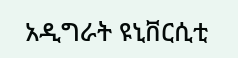አዲግራት ዩኒቨርሲቲ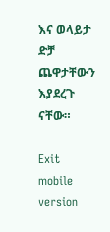እና ወላይታ ድቻ ጨዋታቸውን እያደረጉ ናቸው።

Exit mobile version